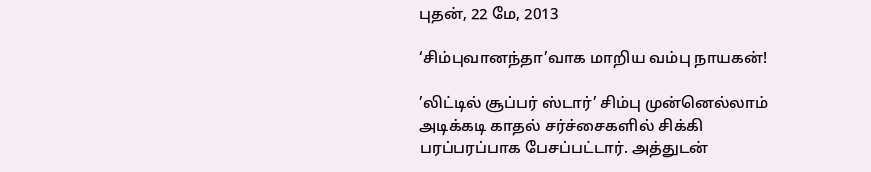புதன், 22 மே, 2013

‘சிம்புவானந்தா’வாக மாறிய வம்பு நாயகன்!

’லிட்டில் சூப்பர் ஸ்டார்’ சிம்பு முன்னெல்லாம் அடிக்கடி காதல் சர்ச்சைகளில் சிக்கி பரப்பரப்பாக பேசப்பட்டார். அத்துடன்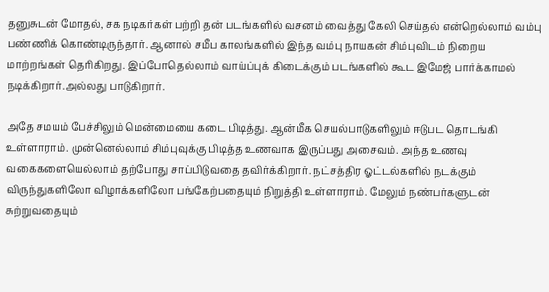தனுசுடன் மோதல், சக நடிகர்கள் பற்றி தன் படங்களில் வசனம் வைத்து கேலி செய்தல் என்றெல்லாம் வம்பு பண்ணிக் கொண்டிருந்தார். ஆனால் சமீப காலங்களில் இந்த வம்பு நாயகன் சிம்புவிடம் நிறைய மாற்றங்கள் தெரிகிறது. இப்போதெல்லாம் வாய்ப்புக் கிடைக்கும் படங்களில் கூட இமேஜ் பார்க்காமல் நடிக்கிறார்.அல்லது பாடுகிறார்.

அதே சமயம் பேச்சிலும் மென்மையை கடை பிடித்து. ஆன்மீக செயல்பாடுகளிலும் ஈடுபட தொடங்கி உள்ளாராம். முன்னெல்லாம் சிம்புவுக்கு பிடித்த உணவாக இருப்பது அசைவம். அந்த உணவு வகைகளையெல்லாம் தற்போது சாப்பிடுவதை தவிர்க்கிறார். நட்சத்திர ஓட்டல்களில் நடக்கும் விருந்துகளிலோ விழாக்களிலோ பங்கேற்பதையும் நிறுத்தி உள்ளாராம். மேலும் நண்பர்களுடன் சுற்றுவதையும்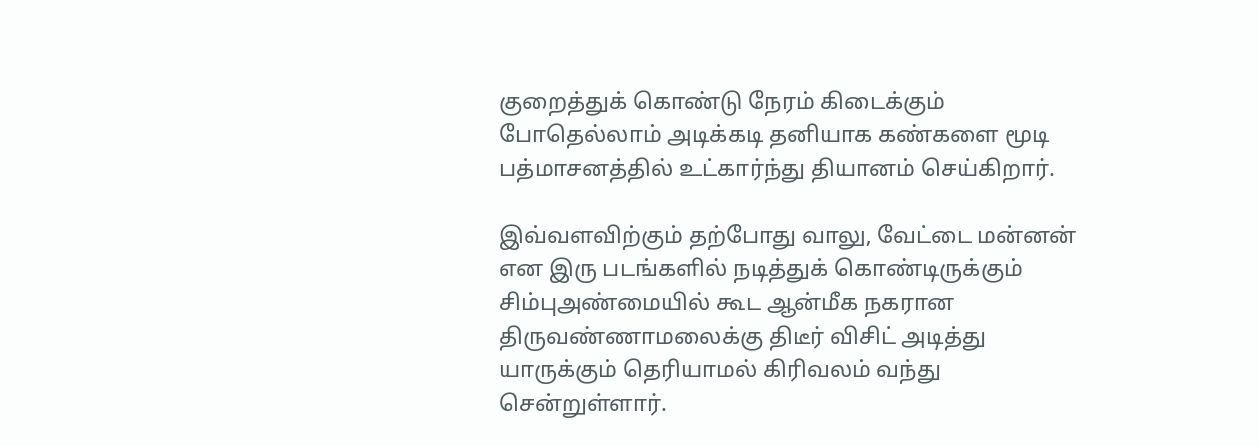குறைத்துக் கொண்டு நேரம் கிடைக்கும் போதெல்லாம் அடிக்கடி தனியாக கண்களை மூடி பத்மாசனத்தில் உட்கார்ந்து தியானம் செய்கிறார்.

இவ்வளவிற்கும் தற்போது வாலு, வேட்டை மன்னன் என இரு படங்களில் நடித்துக் கொண்டிருக்கும் சிம்புஅண்மையில் கூட ஆன்மீக நகரான திருவண்ணாமலைக்கு திடீர் விசிட் அடித்து யாருக்கும் தெரியாமல் கிரிவலம் வந்து சென்றுள்ளார்.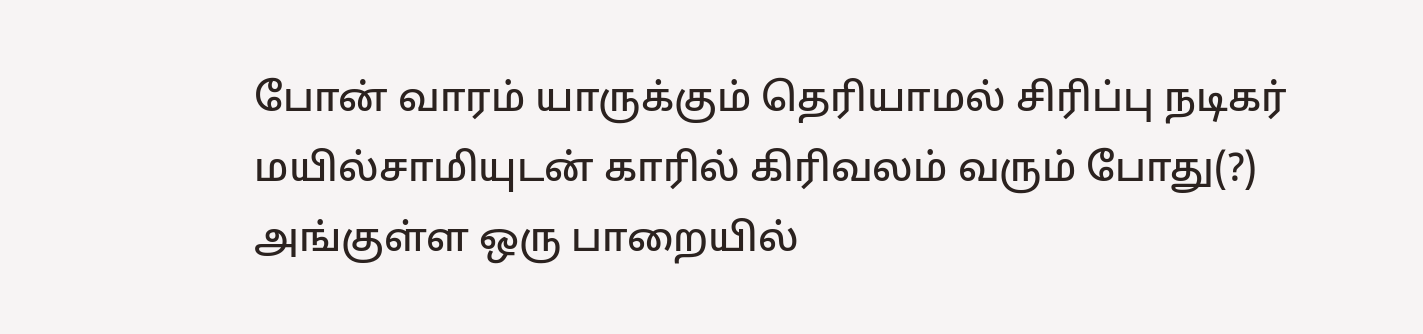போன் வாரம் யாருக்கும் தெரியாமல் சிரிப்பு நடிகர் மயில்சாமியுடன் காரில் கிரிவலம் வரும் போது(?) அங்குள்ள ஒரு பாறையில்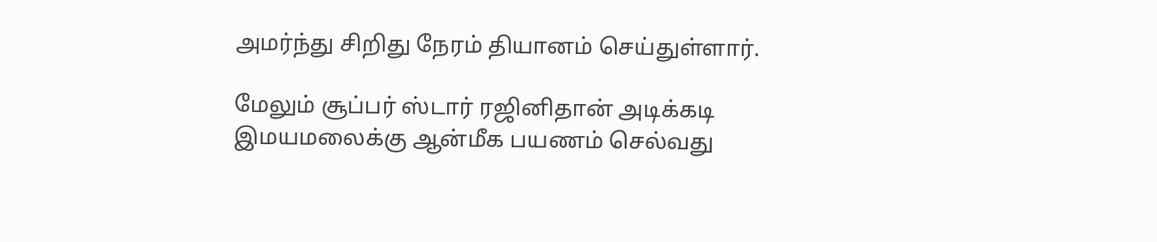அமர்ந்து சிறிது நேரம் தியானம் செய்துள்ளார்.

மேலும் சூப்பர் ஸ்டார் ரஜினிதான் அடிக்கடி இமயமலைக்கு ஆன்மீக பயணம் செல்வது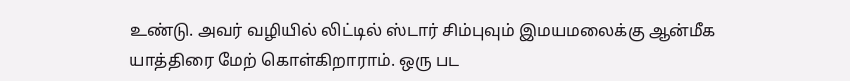உண்டு. அவர் வழியில் லிட்டில் ஸ்டார் சிம்புவும் இமயமலைக்கு ஆன்மீக யாத்திரை மேற் கொள்கிறாராம். ஒரு பட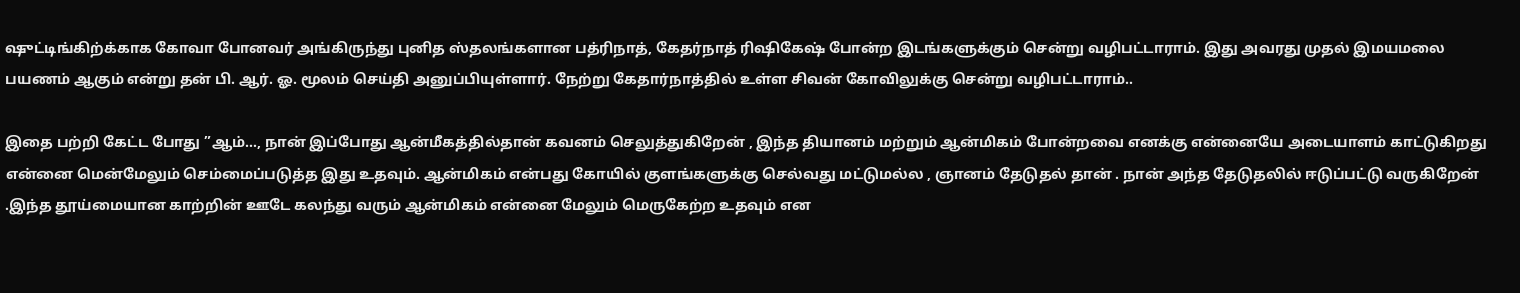ஷுட்டிங்கிற்க்காக கோவா போனவர் அங்கிருந்து புனித ஸ்தலங்களான பத்ரிநாத், கேதர்நாத் ரிஷிகேஷ் போன்ற இடங்களுக்கும் சென்று வழிபட்டாராம். இது அவரது முதல் இமயமலை பயணம் ஆகும் என்று தன் பி. ஆர். ஓ. மூலம் செய்தி அனுப்பியுள்ளார். நேற்று கேதார்நாத்தில் உள்ள சிவன் கோவிலுக்கு சென்று வழிபட்டாராம்..

இதை பற்றி கேட்ட போது ”ஆம்…, நான் இப்போது ஆன்மீகத்தில்தான் கவனம் செலுத்துகிறேன் , இந்த தியானம் மற்றும் ஆன்மிகம் போன்றவை எனக்கு என்னையே அடையாளம் காட்டுகிறது என்னை மென்மேலும் செம்மைப்படுத்த இது உதவும். ஆன்மிகம் என்பது கோயில் குளங்களுக்கு செல்வது மட்டுமல்ல , ஞானம் தேடுதல் தான் . நான் அந்த தேடுதலில் ஈடுப்பட்டு வருகிறேன் .இந்த தூய்மையான காற்றின் ஊடே கலந்து வரும் ஆன்மிகம் என்னை மேலும் மெருகேற்ற உதவும் என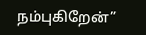நம்புகிறேன்”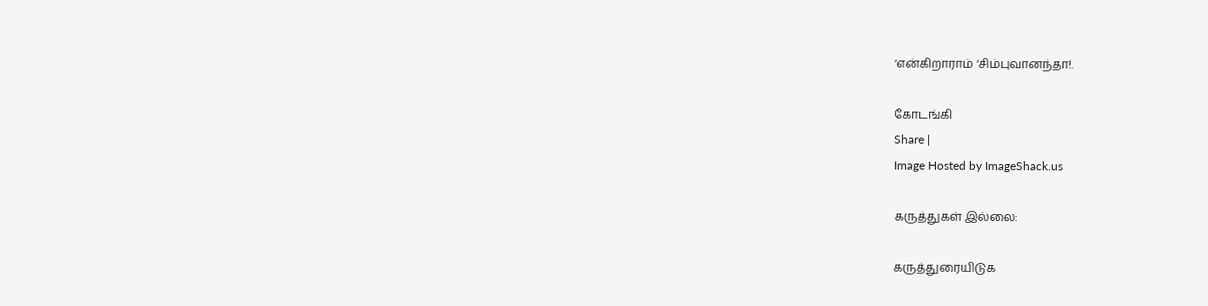‘என்கிறாராம் ‘சிம்புவானந்தா!.

கோடங்கி
Share |
Image Hosted by ImageShack.us

கருத்துகள் இல்லை:

கருத்துரையிடுக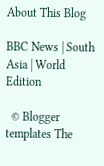About This Blog

BBC News | South Asia | World Edition

  © Blogger templates The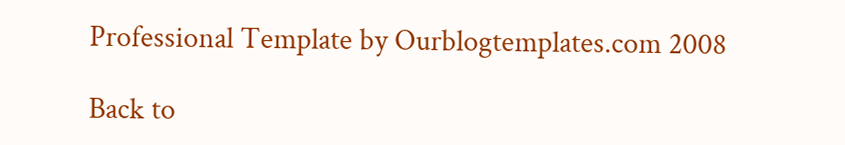Professional Template by Ourblogtemplates.com 2008

Back to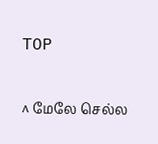TOP

^ மேலே செல்ல